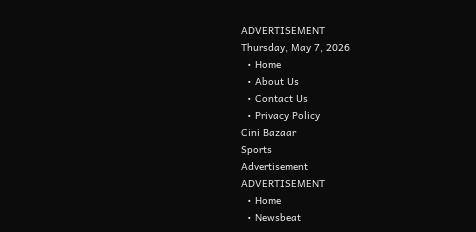ADVERTISEMENT
Thursday, May 7, 2026
  • Home
  • About Us
  • Contact Us
  • Privacy Policy
Cini Bazaar
Sports
Advertisement
ADVERTISEMENT
  • Home
  • Newsbeat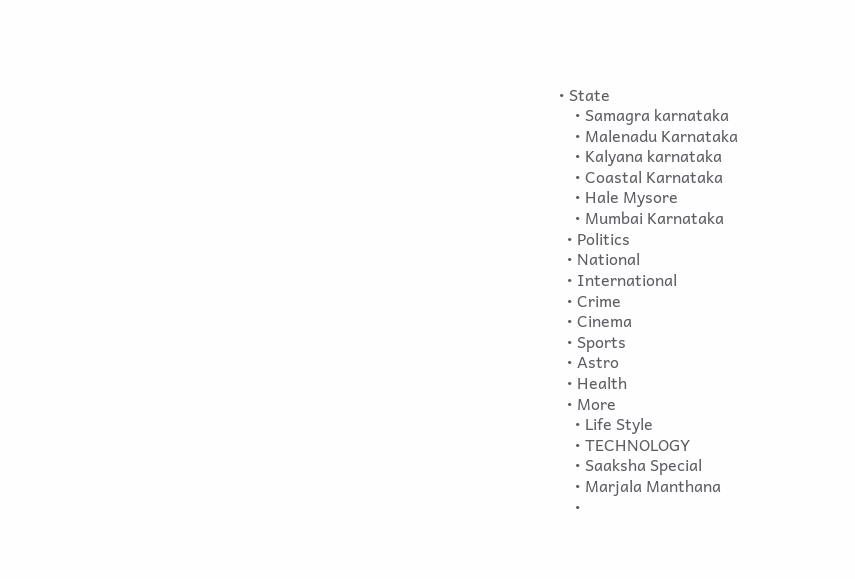• State
    • Samagra karnataka
    • Malenadu Karnataka
    • Kalyana karnataka
    • Coastal Karnataka
    • Hale Mysore
    • Mumbai Karnataka
  • Politics
  • National
  • International
  • Crime
  • Cinema
  • Sports
  • Astro
  • Health
  • More
    • Life Style
    • TECHNOLOGY
    • Saaksha Special
    • Marjala Manthana
    •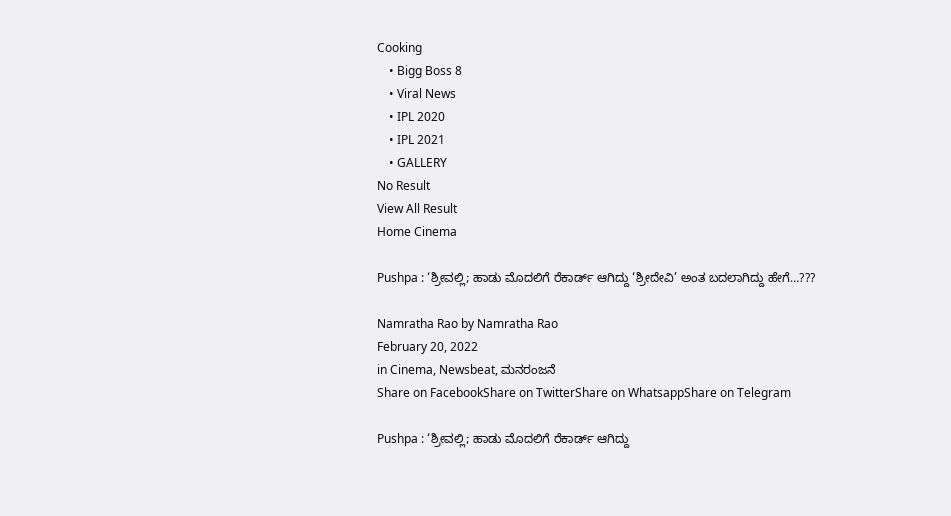Cooking
    • Bigg Boss 8
    • Viral News
    • IPL 2020
    • IPL 2021
    • GALLERY
No Result
View All Result
Home Cinema

Pushpa : ‘ಶ್ರೀವಲ್ಲಿ; ಹಾಡು ಮೊದಲಿಗೆ ರೆಕಾರ್ಡ್ ಆಗಿದ್ದು ‘ಶ್ರೀದೇವಿ’ ಅಂತ ಬದಲಾಗಿದ್ದು ಹೇಗೆ…???

Namratha Rao by Namratha Rao
February 20, 2022
in Cinema, Newsbeat, ಮನರಂಜನೆ
Share on FacebookShare on TwitterShare on WhatsappShare on Telegram

Pushpa : ‘ಶ್ರೀವಲ್ಲಿ; ಹಾಡು ಮೊದಲಿಗೆ ರೆಕಾರ್ಡ್ ಆಗಿದ್ದು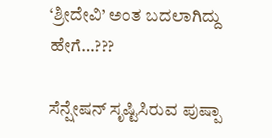‘ಶ್ರೀದೇವಿ’ ಅಂತ ಬದಲಾಗಿದ್ದು ಹೇಗೆ…???

ಸೆನ್ಷೇಷನ್ ಸೃಷ್ಟಿಸಿರುವ ಪುಷ್ಪಾ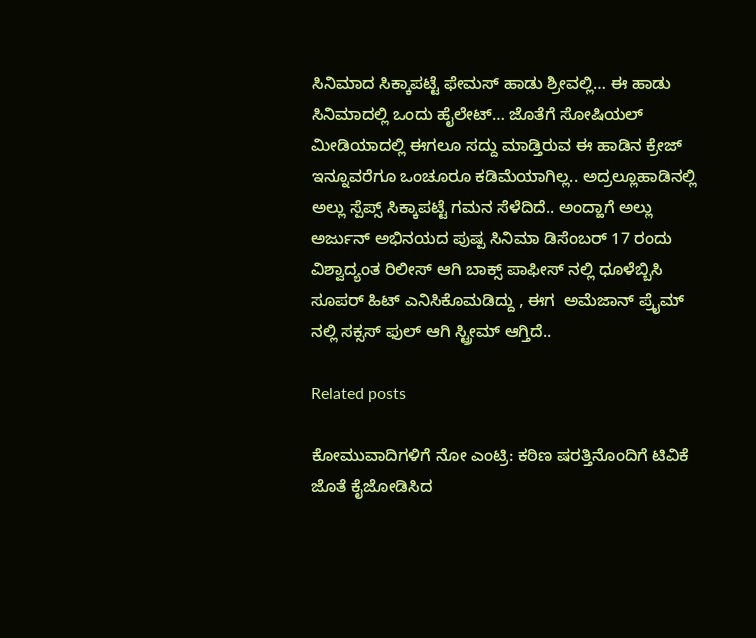ಸಿನಿಮಾದ ಸಿಕ್ಕಾಪಟ್ಟೆ ಫೇಮಸ್ ಹಾಡು ಶ್ರೀವಲ್ಲಿ… ಈ ಹಾಡು ಸಿನಿಮಾದಲ್ಲಿ ಒಂದು ಹೈಲೇಟ್… ಜೊತೆಗೆ ಸೋಷಿಯಲ್ ಮೀಡಿಯಾದಲ್ಲಿ ಈಗಲೂ ಸದ್ದು ಮಾಡ್ತಿರುವ ಈ ಹಾಡಿನ ಕ್ರೇಜ್ ಇನ್ನೂವರೆಗೂ ಒಂಚೂರೂ ಕಡಿಮೆಯಾಗಿಲ್ಲ.. ಅದ್ರಲ್ಲೂಹಾಡಿನಲ್ಲಿ ಅಲ್ಲು ಸ್ಪೆಪ್ಸ್ ಸಿಕ್ಕಾಪಟ್ಟೆ ಗಮನ ಸೆಳೆದಿದೆ.. ಅಂದ್ಹಾಗೆ ಅಲ್ಲು ಅರ್ಜುನ್ ಅಭಿನಯದ ಪುಷ್ಪ ಸಿನಿಮಾ ಡಿಸೆಂಬರ್ 17 ರಂದು ವಿಶ್ವಾದ್ಯಂತ ರಿಲೀಸ್ ಆಗಿ ಬಾಕ್ಸ್ ಪಾಫೀಸ್ ನಲ್ಲಿ ಧೂಳೆಬ್ಬಿಸಿ ಸೂಪರ್ ಹಿಟ್ ಎನಿಸಿಕೊಮಡಿದ್ದು , ಈಗ  ಅಮೆಜಾನ್ ಪ್ರೈಮ್ ನಲ್ಲಿ ಸಕ್ಸಸ್ ಫುಲ್ ಆಗಿ ಸ್ಟ್ರೀಮ್ ಆಗ್ತಿದೆ..

Related posts

ಕೋಮುವಾದಿಗಳಿಗೆ ನೋ ಎಂಟ್ರಿ: ಕಠಿಣ ಷರತ್ತಿನೊಂದಿಗೆ ಟಿವಿಕೆ ಜೊತೆ ಕೈಜೋಡಿಸಿದ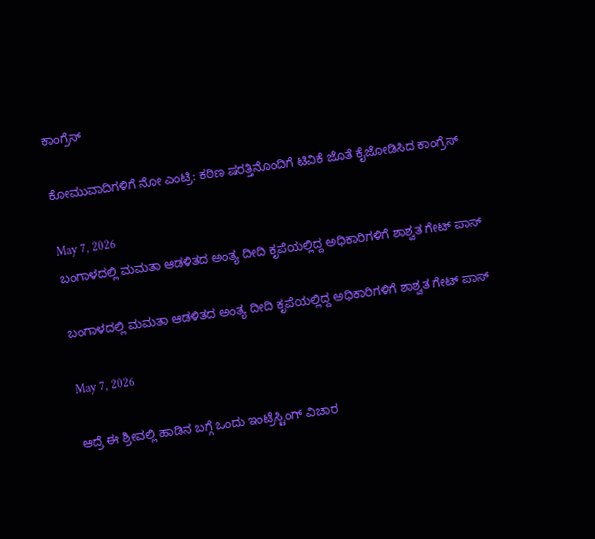ಕಾಂಗ್ರೆಸ್

ಕೋಮುವಾದಿಗಳಿಗೆ ನೋ ಎಂಟ್ರಿ: ಕಠಿಣ ಷರತ್ತಿನೊಂದಿಗೆ ಟಿವಿಕೆ ಜೊತೆ ಕೈಜೋಡಿಸಿದ ಕಾಂಗ್ರೆಸ್

May 7, 2026
ಬಂಗಾಳದಲ್ಲಿ ಮಮತಾ ಆಡಳಿತದ ಅಂತ್ಯ ದೀದಿ ಕೃಪೆಯಲ್ಲಿದ್ದ ಅಧಿಕಾರಿಗಳಿಗೆ ಶಾಶ್ವತ ಗೇಟ್ ಪಾಸ್

ಬಂಗಾಳದಲ್ಲಿ ಮಮತಾ ಆಡಳಿತದ ಅಂತ್ಯ ದೀದಿ ಕೃಪೆಯಲ್ಲಿದ್ದ ಅಧಿಕಾರಿಗಳಿಗೆ ಶಾಶ್ವತ ಗೇಟ್ ಪಾಸ್

May 7, 2026

ಆದ್ರೆ ಈ ಶ್ರೀವಲ್ಲಿ ಹಾಡಿನ ಬಗ್ಗೆ ಒಂದು ಇಂಟ್ರೆಸ್ಟಿಂಗ್ ವಿಚಾರ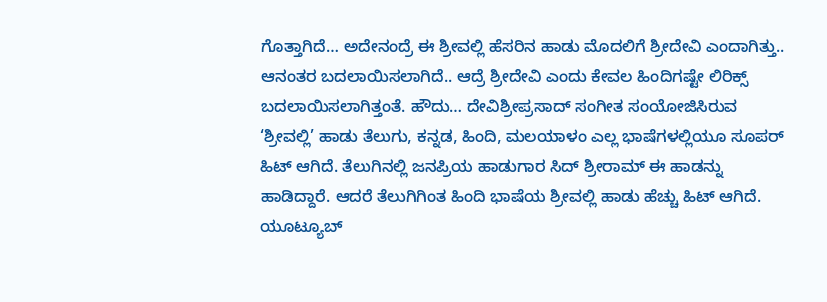ಗೊತ್ತಾಗಿದೆ… ಅದೇನಂದ್ರೆ ಈ ಶ್ರೀವಲ್ಲಿ ಹೆಸರಿನ ಹಾಡು ಮೊದಲಿಗೆ ಶ್ರೀದೇವಿ ಎಂದಾಗಿತ್ತು.. ಆನಂತರ ಬದಲಾಯಿಸಲಾಗಿದೆ.. ಆದ್ರೆ ಶ್ರೀದೇವಿ ಎಂದು ಕೇವಲ ಹಿಂದಿಗಷ್ಟೇ ಲಿರಿಕ್ಸ್ ಬದಲಾಯಿಸಲಾಗಿತ್ತಂತೆ. ಹೌದು… ದೇವಿಶ್ರೀಪ್ರಸಾದ್ ಸಂಗೀತ ಸಂಯೋಜಿಸಿರುವ ‘ಶ್ರೀವಲ್ಲಿ’ ಹಾಡು ತೆಲುಗು, ಕನ್ನಡ, ಹಿಂದಿ, ಮಲಯಾಳಂ ಎಲ್ಲ ಭಾಷೆಗಳಲ್ಲಿಯೂ ಸೂಪರ್ ಹಿಟ್ ಆಗಿದೆ. ತೆಲುಗಿನಲ್ಲಿ ಜನಪ್ರಿಯ ಹಾಡುಗಾರ ಸಿದ್ ಶ್ರೀರಾಮ್ ಈ ಹಾಡನ್ನು ಹಾಡಿದ್ದಾರೆ. ಆದರೆ ತೆಲುಗಿಗಿಂತ ಹಿಂದಿ ಭಾಷೆಯ ಶ್ರೀವಲ್ಲಿ ಹಾಡು ಹೆಚ್ಚು ಹಿಟ್ ಆಗಿದೆ. ಯೂಟ್ಯೂಬ್‌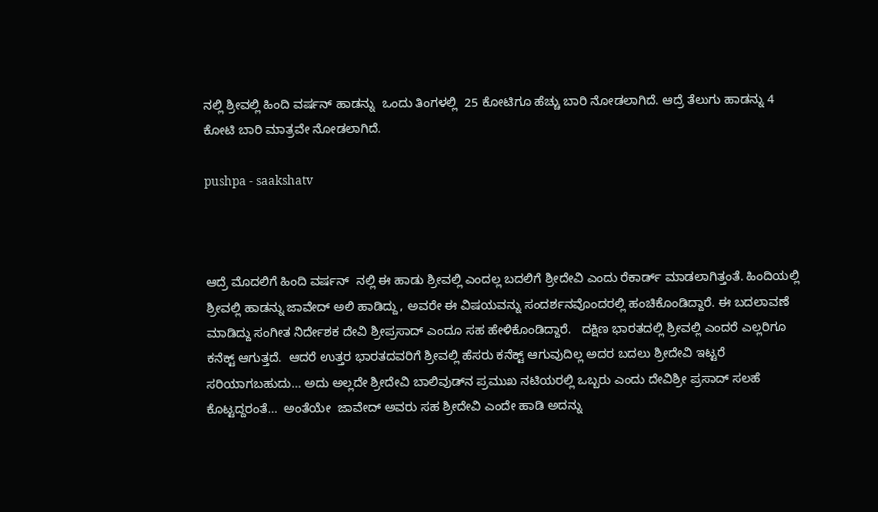ನಲ್ಲಿ ಶ್ರೀವಲ್ಲಿ ಹಿಂದಿ ವರ್ಷನ್ ಹಾಡನ್ನು  ಒಂದು ತಿಂಗಳಲ್ಲಿ  25 ಕೋಟಿಗೂ ಹೆಚ್ಚು ಬಾರಿ ನೋಡಲಾಗಿದೆ. ಆದ್ರೆ ತೆಲುಗು ಹಾಡನ್ನು 4 ಕೋಟಿ ಬಾರಿ ಮಾತ್ರವೇ ನೋಡಲಾಗಿದೆ.

pushpa - saakshatv



ಆದ್ರೆ ಮೊದಲಿಗೆ ಹಿಂದಿ ವರ್ಷನ್‌  ನಲ್ಲಿ ಈ ಹಾಡು ಶ್ರೀವಲ್ಲಿ ಎಂದಲ್ಲ ಬದಲಿಗೆ ಶ್ರೀದೇವಿ ಎಂದು ರೆಕಾರ್ಡ್ ಮಾಡಲಾಗಿತ್ತಂತೆ. ಹಿಂದಿಯಲ್ಲಿ ಶ್ರೀವಲ್ಲಿ ಹಾಡನ್ನು ಜಾವೇದ್ ಅಲಿ ಹಾಡಿದ್ದು, ಅವರೇ ಈ ವಿಷಯವನ್ನು ಸಂದರ್ಶನವೊಂದರಲ್ಲಿ ಹಂಚಿಕೊಂಡಿದ್ದಾರೆ. ಈ ಬದಲಾವಣೆ ಮಾಡಿದ್ದು ಸಂಗೀತ ನಿರ್ದೇಶಕ ದೇವಿ ಶ್ರೀಪ್ರಸಾದ್ ಎಂದೂ ಸಹ ಹೇಳಿಕೊಂಡಿದ್ದಾರೆ.   ದಕ್ಷಿಣ ಭಾರತದಲ್ಲಿ ಶ್ರೀವಲ್ಲಿ ಎಂದರೆ ಎಲ್ಲರಿಗೂ ಕನೆಕ್ಟ್ ಆಗುತ್ತದೆ.  ಆದರೆ ಉತ್ತರ ಭಾರತದವರಿಗೆ ಶ್ರೀವಲ್ಲಿ ಹೆಸರು ಕನೆಕ್ಟ್ ಆಗುವುದಿಲ್ಲ ಅದರ ಬದಲು ಶ್ರೀದೇವಿ ಇಟ್ಟರೆ ಸರಿಯಾಗಬಹುದು… ಅದು ಅಲ್ಲದೇ ಶ್ರೀದೇವಿ ಬಾಲಿವುಡ್‌ನ ಪ್ರಮುಖ ನಟಿಯರಲ್ಲಿ ಒಬ್ಬರು ಎಂದು ದೇವಿಶ್ರೀ ಪ್ರಸಾದ್ ಸಲಹೆ ಕೊಟ್ಟದ್ದರಂತೆ…  ಅಂತೆಯೇ  ಜಾವೇದ್ ಅವರು ಸಹ ಶ್ರೀದೇವಿ ಎಂದೇ ಹಾಡಿ ಅದನ್ನು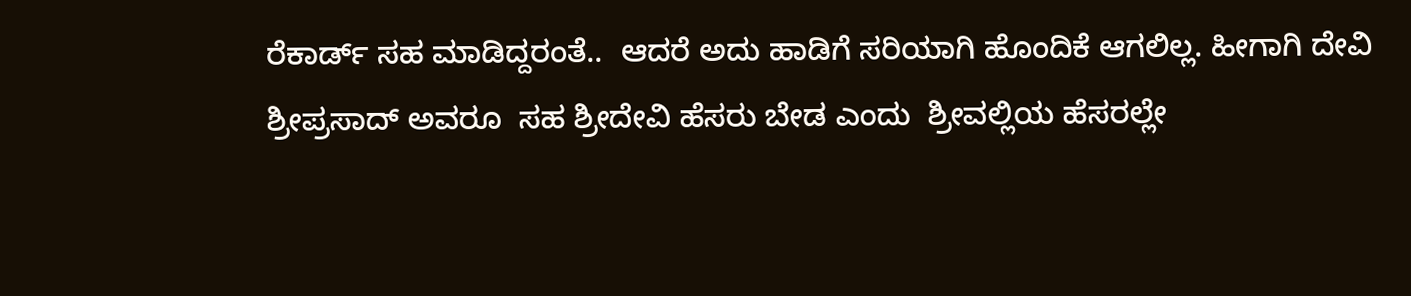ರೆಕಾರ್ಡ್ ಸಹ ಮಾಡಿದ್ದರಂತೆ..  ಆದರೆ ಅದು ಹಾಡಿಗೆ ಸರಿಯಾಗಿ ಹೊಂದಿಕೆ ಆಗಲಿಲ್ಲ. ಹೀಗಾಗಿ ದೇವಿ ಶ್ರೀಪ್ರಸಾದ್ ಅವರೂ  ಸಹ ಶ್ರೀದೇವಿ ಹೆಸರು ಬೇಡ ಎಂದು  ಶ್ರೀವಲ್ಲಿಯ ಹೆಸರಲ್ಲೇ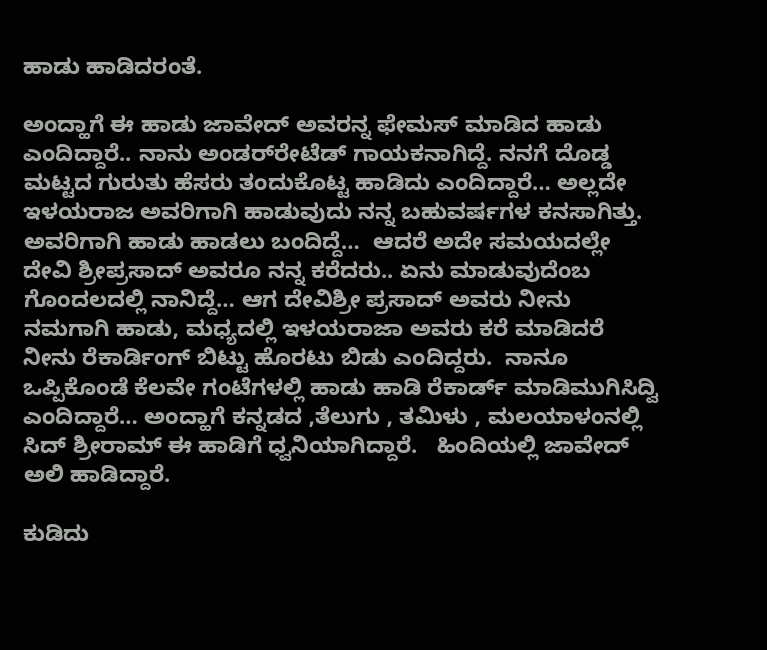ಹಾಡು ಹಾಡಿದರಂತೆ.

ಅಂದ್ಹಾಗೆ ಈ ಹಾಡು ಜಾವೇದ್ ಅವರನ್ನ ಫೇಮಸ್ ಮಾಡಿದ ಹಾಡು ಎಂದಿದ್ದಾರೆ.. ನಾನು ಅಂಡರ್‌ರೇಟೆಡ್ ಗಾಯಕನಾಗಿದ್ದೆ. ನನಗೆ ದೊಡ್ಡ ಮಟ್ಟದ ಗುರುತು ಹೆಸರು ತಂದುಕೊಟ್ಟ ಹಾಡಿದು ಎಂದಿದ್ದಾರೆ… ಅಲ್ಲದೇ ಇಳಯರಾಜ ಅವರಿಗಾಗಿ ಹಾಡುವುದು ನನ್ನ ಬಹುವರ್ಷಗಳ ಕನಸಾಗಿತ್ತು. ಅವರಿಗಾಗಿ ಹಾಡು ಹಾಡಲು ಬಂದಿದ್ದೆ…  ಆದರೆ ಅದೇ ಸಮಯದಲ್ಲೇ ದೇವಿ ಶ್ರೀಪ್ರಸಾದ್ ಅವರೂ ನನ್ನ ಕರೆದರು.. ಏನು ಮಾಡುವುದೆಂಬ ಗೊಂದಲದಲ್ಲಿ ನಾನಿದ್ದೆ… ಆಗ ದೇವಿಶ್ರೀ ಪ್ರಸಾದ್ ಅವರು ನೀನು ನಮಗಾಗಿ ಹಾಡು, ಮಧ್ಯದಲ್ಲಿ ಇಳಯರಾಜಾ ಅವರು ಕರೆ ಮಾಡಿದರೆ ನೀನು ರೆಕಾರ್ಡಿಂಗ್ ಬಿಟ್ಟು ಹೊರಟು ಬಿಡು ಎಂದಿದ್ದರು.  ನಾನೂ ಒಪ್ಪಿಕೊಂಡೆ ಕೆಲವೇ ಗಂಟೆಗಳಲ್ಲಿ ಹಾಡು ಹಾಡಿ ರೆಕಾರ್ಡ್ ಮಾಡಿಮುಗಿಸಿದ್ವಿ  ಎಂದಿದ್ದಾರೆ… ಅಂದ್ಹಾಗೆ ಕನ್ನಡದ ,ತೆಲುಗು , ತಮಿಳು , ಮಲಯಾಳಂನಲ್ಲಿ ಸಿದ್ ಶ್ರೀರಾಮ್ ಈ ಹಾಡಿಗೆ ಧ್ವನಿಯಾಗಿದ್ದಾರೆ.   ಹಿಂದಿಯಲ್ಲಿ ಜಾವೇದ್ ಅಲಿ ಹಾಡಿದ್ದಾರೆ.

ಕುಡಿದು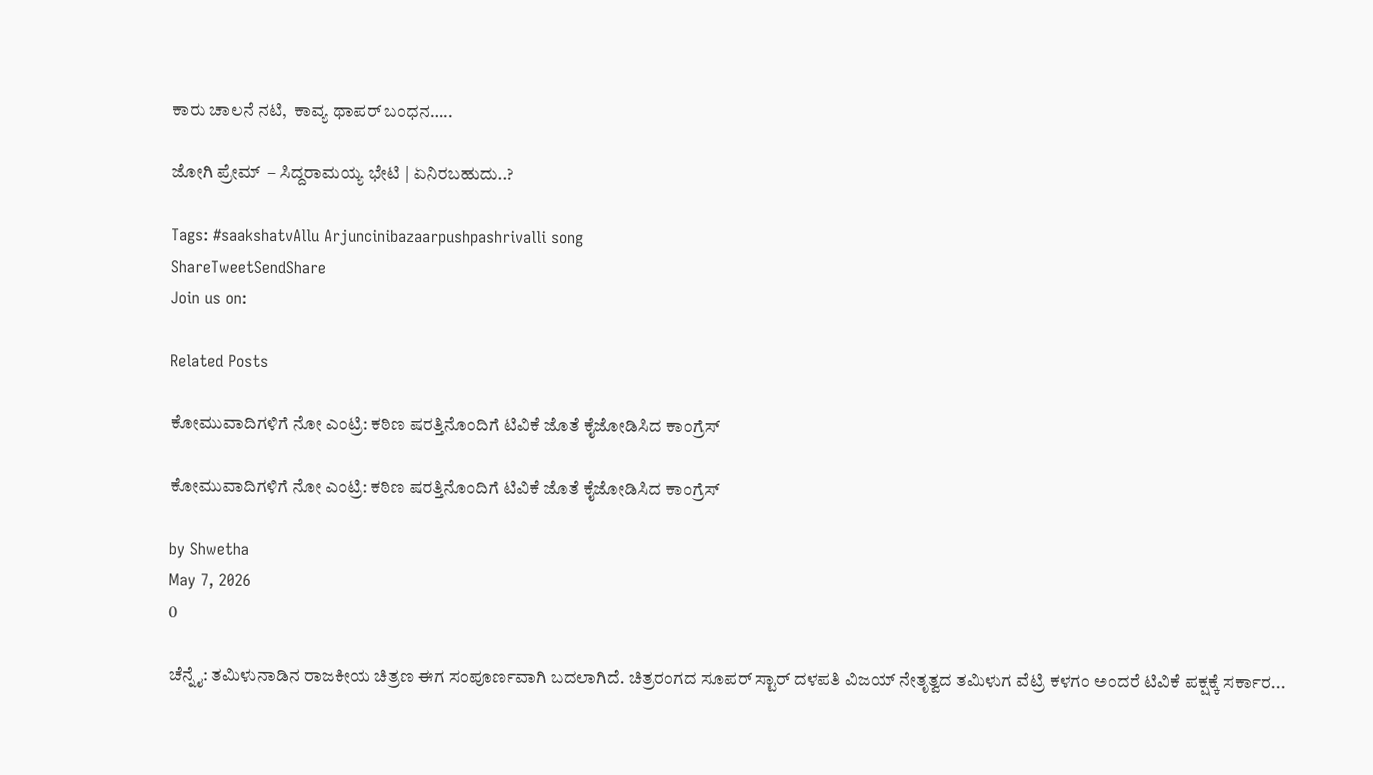ಕಾರು ಚಾಲನೆ ನಟಿ,  ಕಾವ್ಯ ಥಾಪರ್ ಬಂಧನ…..

ಜೋಗಿ ಪ್ರೇಮ್  – ಸಿದ್ದರಾಮಯ್ಯ ಭೇಟಿ | ಏನಿರಬಹುದು..?

Tags: #saakshatvAllu Arjuncinibazaarpushpashrivalli song
ShareTweetSendShare
Join us on:

Related Posts

ಕೋಮುವಾದಿಗಳಿಗೆ ನೋ ಎಂಟ್ರಿ: ಕಠಿಣ ಷರತ್ತಿನೊಂದಿಗೆ ಟಿವಿಕೆ ಜೊತೆ ಕೈಜೋಡಿಸಿದ ಕಾಂಗ್ರೆಸ್

ಕೋಮುವಾದಿಗಳಿಗೆ ನೋ ಎಂಟ್ರಿ: ಕಠಿಣ ಷರತ್ತಿನೊಂದಿಗೆ ಟಿವಿಕೆ ಜೊತೆ ಕೈಜೋಡಿಸಿದ ಕಾಂಗ್ರೆಸ್

by Shwetha
May 7, 2026
0

ಚೆನ್ನೈ: ತಮಿಳುನಾಡಿನ ರಾಜಕೀಯ ಚಿತ್ರಣ ಈಗ ಸಂಪೂರ್ಣವಾಗಿ ಬದಲಾಗಿದೆ. ಚಿತ್ರರಂಗದ ಸೂಪರ್ ಸ್ಟಾರ್ ದಳಪತಿ ವಿಜಯ್ ನೇತೃತ್ವದ ತಮಿಳುಗ ವೆಟ್ರಿ ಕಳಗಂ ಅಂದರೆ ಟಿವಿಕೆ ಪಕ್ಷಕ್ಕೆ ಸರ್ಕಾರ...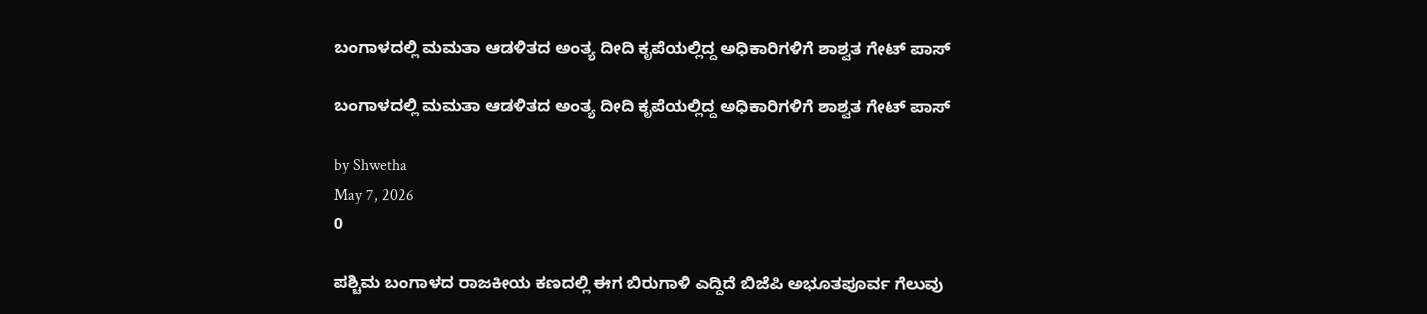ಬಂಗಾಳದಲ್ಲಿ ಮಮತಾ ಆಡಳಿತದ ಅಂತ್ಯ ದೀದಿ ಕೃಪೆಯಲ್ಲಿದ್ದ ಅಧಿಕಾರಿಗಳಿಗೆ ಶಾಶ್ವತ ಗೇಟ್ ಪಾಸ್

ಬಂಗಾಳದಲ್ಲಿ ಮಮತಾ ಆಡಳಿತದ ಅಂತ್ಯ ದೀದಿ ಕೃಪೆಯಲ್ಲಿದ್ದ ಅಧಿಕಾರಿಗಳಿಗೆ ಶಾಶ್ವತ ಗೇಟ್ ಪಾಸ್

by Shwetha
May 7, 2026
0

ಪಶ್ಚಿಮ ಬಂಗಾಳದ ರಾಜಕೀಯ ಕಣದಲ್ಲಿ ಈಗ ಬಿರುಗಾಳಿ ಎದ್ದಿದೆ ಬಿಜೆಪಿ ಅಭೂತಪೂರ್ವ ಗೆಲುವು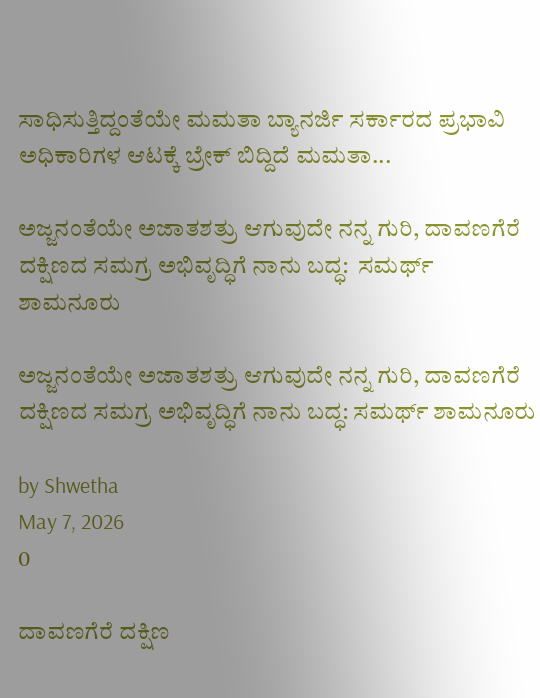ಸಾಧಿಸುತ್ತಿದ್ದಂತೆಯೇ ಮಮತಾ ಬ್ಯಾನರ್ಜಿ ಸರ್ಕಾರದ ಪ್ರಭಾವಿ ಅಧಿಕಾರಿಗಳ ಆಟಕ್ಕೆ ಬ್ರೇಕ್ ಬಿದ್ದಿದೆ ಮಮತಾ...

ಅಜ್ಜನಂತೆಯೇ ಅಜಾತಶತ್ರು ಆಗುವುದೇ ನನ್ನ ಗುರಿ, ದಾವಣಗೆರೆ ದಕ್ಷಿಣದ ಸಮಗ್ರ ಅಭಿವೃದ್ಧಿಗೆ ನಾನು ಬದ್ಧ:  ಸಮರ್ಥ್ ಶಾಮನೂರು

ಅಜ್ಜನಂತೆಯೇ ಅಜಾತಶತ್ರು ಆಗುವುದೇ ನನ್ನ ಗುರಿ, ದಾವಣಗೆರೆ ದಕ್ಷಿಣದ ಸಮಗ್ರ ಅಭಿವೃದ್ಧಿಗೆ ನಾನು ಬದ್ಧ: ಸಮರ್ಥ್ ಶಾಮನೂರು

by Shwetha
May 7, 2026
0

ದಾವಣಗೆರೆ ದಕ್ಷಿಣ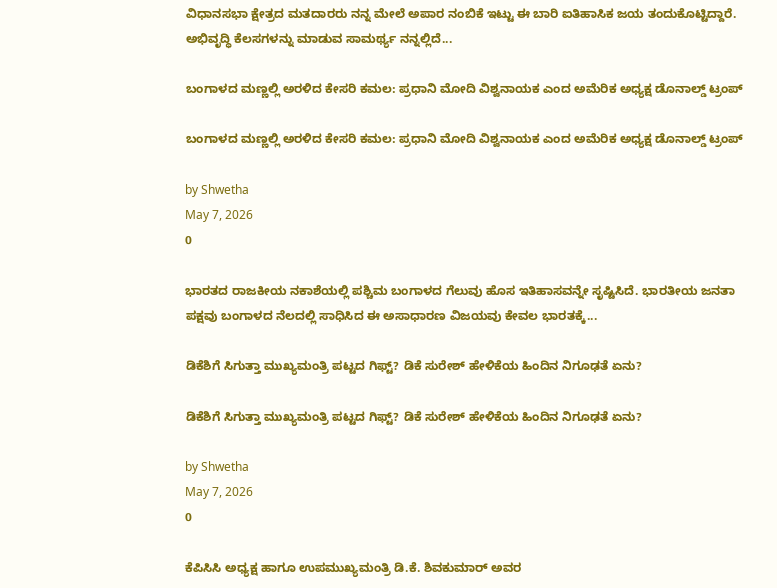ವಿಧಾನಸಭಾ ಕ್ಷೇತ್ರದ ಮತದಾರರು ನನ್ನ ಮೇಲೆ ಅಪಾರ ನಂಬಿಕೆ ಇಟ್ಟು ಈ ಬಾರಿ ಐತಿಹಾಸಿಕ ಜಯ ತಂದುಕೊಟ್ಟಿದ್ದಾರೆ. ಅಭಿವೃದ್ಧಿ ಕೆಲಸಗಳನ್ನು ಮಾಡುವ ಸಾಮರ್ಥ್ಯ ನನ್ನಲ್ಲಿದೆ...

ಬಂಗಾಳದ ಮಣ್ಣಲ್ಲಿ ಅರಳಿದ ಕೇಸರಿ ಕಮಲ: ಪ್ರಧಾನಿ ಮೋದಿ ವಿಶ್ವನಾಯಕ ಎಂದ ಅಮೆರಿಕ ಅಧ್ಯಕ್ಷ ಡೊನಾಲ್ಡ್ ಟ್ರಂಪ್

ಬಂಗಾಳದ ಮಣ್ಣಲ್ಲಿ ಅರಳಿದ ಕೇಸರಿ ಕಮಲ: ಪ್ರಧಾನಿ ಮೋದಿ ವಿಶ್ವನಾಯಕ ಎಂದ ಅಮೆರಿಕ ಅಧ್ಯಕ್ಷ ಡೊನಾಲ್ಡ್ ಟ್ರಂಪ್

by Shwetha
May 7, 2026
0

ಭಾರತದ ರಾಜಕೀಯ ನಕಾಶೆಯಲ್ಲಿ ಪಶ್ಚಿಮ ಬಂಗಾಳದ ಗೆಲುವು ಹೊಸ ಇತಿಹಾಸವನ್ನೇ ಸೃಷ್ಟಿಸಿದೆ. ಭಾರತೀಯ ಜನತಾ ಪಕ್ಷವು ಬಂಗಾಳದ ನೆಲದಲ್ಲಿ ಸಾಧಿಸಿದ ಈ ಅಸಾಧಾರಣ ವಿಜಯವು ಕೇವಲ ಭಾರತಕ್ಕೆ...

ಡಿಕೆಶಿಗೆ ಸಿಗುತ್ತಾ ಮುಖ್ಯಮಂತ್ರಿ ಪಟ್ಟದ ಗಿಫ್ಟ್? ಡಿಕೆ ಸುರೇಶ್ ಹೇಳಿಕೆಯ ಹಿಂದಿನ ನಿಗೂಢತೆ ಏನು?

ಡಿಕೆಶಿಗೆ ಸಿಗುತ್ತಾ ಮುಖ್ಯಮಂತ್ರಿ ಪಟ್ಟದ ಗಿಫ್ಟ್? ಡಿಕೆ ಸುರೇಶ್ ಹೇಳಿಕೆಯ ಹಿಂದಿನ ನಿಗೂಢತೆ ಏನು?

by Shwetha
May 7, 2026
0

ಕೆಪಿಸಿಸಿ ಅಧ್ಯಕ್ಷ ಹಾಗೂ ಉಪಮುಖ್ಯಮಂತ್ರಿ ಡಿ.ಕೆ. ಶಿವಕುಮಾರ್ ಅವರ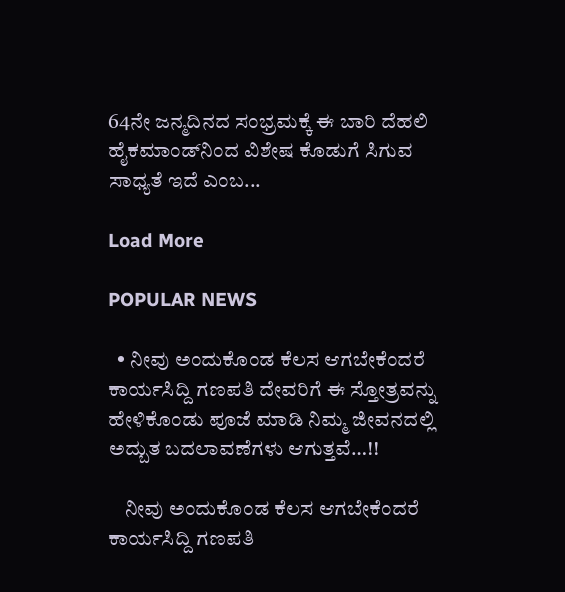64ನೇ ಜನ್ಮದಿನದ ಸಂಭ್ರಮಕ್ಕೆ ಈ ಬಾರಿ ದೆಹಲಿ ಹೈಕಮಾಂಡ್‌ನಿಂದ ವಿಶೇಷ ಕೊಡುಗೆ ಸಿಗುವ ಸಾಧ್ಯತೆ ಇದೆ ಎಂಬ...

Load More

POPULAR NEWS

  • ನೀವು ಅಂದುಕೊಂಡ ಕೆಲಸ ಆಗಬೇಕೆಂದರೆ ಕಾರ್ಯಸಿದ್ದಿ ಗಣಪತಿ ದೇವರಿಗೆ ಈ ಸ್ತೋತ್ರವನ್ನು ಹೇಳಿಕೊಂಡು ಪೂಜೆ ಮಾಡಿ ನಿಮ್ಮ ಜೀವನದಲ್ಲಿ ಅದ್ಬುತ ಬದಲಾವಣೆಗಳು ಆಗುತ್ತವೆ…!!

    ನೀವು ಅಂದುಕೊಂಡ ಕೆಲಸ ಆಗಬೇಕೆಂದರೆ ಕಾರ್ಯಸಿದ್ದಿ ಗಣಪತಿ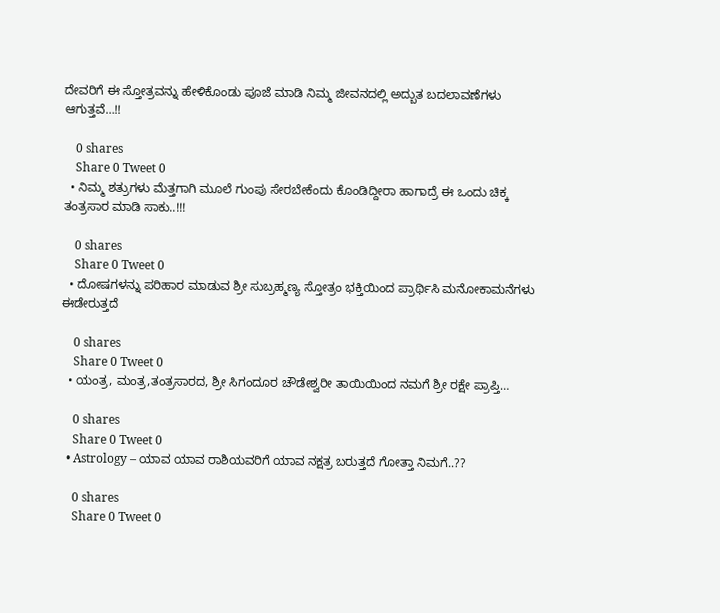ದೇವರಿಗೆ ಈ ಸ್ತೋತ್ರವನ್ನು ಹೇಳಿಕೊಂಡು ಪೂಜೆ ಮಾಡಿ ನಿಮ್ಮ ಜೀವನದಲ್ಲಿ ಅದ್ಬುತ ಬದಲಾವಣೆಗಳು ಆಗುತ್ತವೆ…!!

    0 shares
    Share 0 Tweet 0
  • ನಿಮ್ಮ ಶತ್ರುಗಳು ಮೆತ್ತಗಾಗಿ ಮೂಲೆ ಗುಂಪು ಸೇರಬೇಕೆಂದು ಕೊಂಡಿದ್ದೀರಾ ಹಾಗಾದ್ರೆ ಈ ಒಂದು ಚಿಕ್ಕ ತಂತ್ರಸಾರ ಮಾಡಿ ಸಾಕು..!!!

    0 shares
    Share 0 Tweet 0
  • ದೋಷಗಳನ್ನು ಪರಿಹಾರ ಮಾಡುವ ಶ್ರೀ ಸುಬ್ರಹ್ಮಣ್ಯ ಸ್ತೋತ್ರಂ ಭಕ್ತಿಯಿಂದ ಪ್ರಾರ್ಥಿಸಿ ಮನೋಕಾಮನೆಗಳು ಈಡೇರುತ್ತದೆ

    0 shares
    Share 0 Tweet 0
  • ಯಂತ್ರ, ಮಂತ್ರ,ತಂತ್ರಸಾರದ, ಶ್ರೀ ಸಿಗಂದೂರ ಚೌಡೇಶ್ವರೀ ತಾಯಿಯಿಂದ ನಮಗೆ ಶ್ರೀ ರಕ್ಷೇ ಪ್ರಾಪ್ತಿ…

    0 shares
    Share 0 Tweet 0
  • Astrology – ಯಾವ ಯಾವ ರಾಶಿಯವರಿಗೆ ಯಾವ ನಕ್ಷತ್ರ ಬರುತ್ತದೆ ಗೋತ್ತಾ ನಿಮಗೆ..??

    0 shares
    Share 0 Tweet 0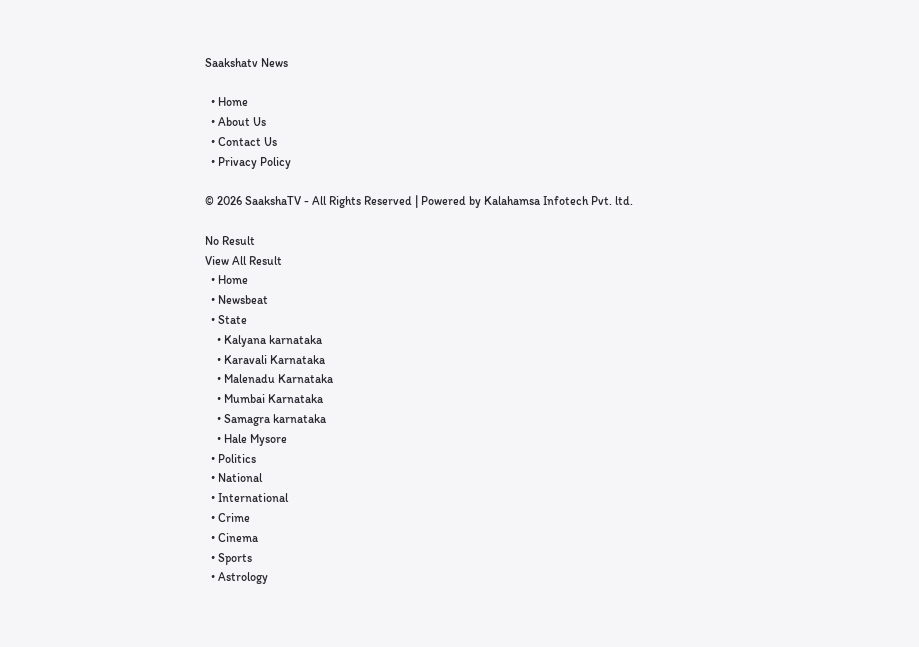Saakshatv News

  • Home
  • About Us
  • Contact Us
  • Privacy Policy

© 2026 SaakshaTV - All Rights Reserved | Powered by Kalahamsa Infotech Pvt. ltd.

No Result
View All Result
  • Home
  • Newsbeat
  • State
    • Kalyana karnataka
    • Karavali Karnataka
    • Malenadu Karnataka
    • Mumbai Karnataka
    • Samagra karnataka
    • Hale Mysore
  • Politics
  • National
  • International
  • Crime
  • Cinema
  • Sports
  • Astrology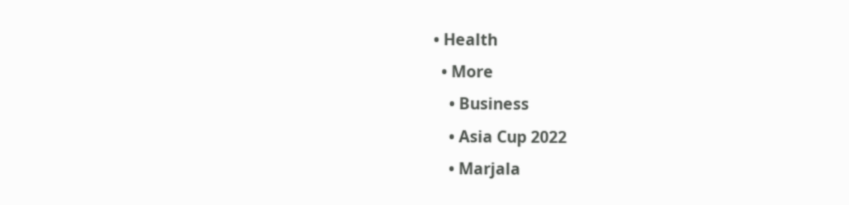• Health
  • More
    • Business
    • Asia Cup 2022
    • Marjala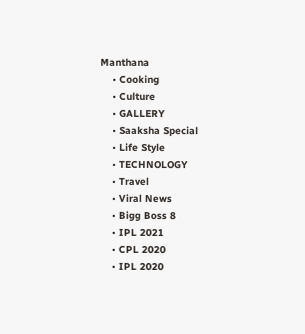Manthana
    • Cooking
    • Culture
    • GALLERY
    • Saaksha Special
    • Life Style
    • TECHNOLOGY
    • Travel
    • Viral News
    • Bigg Boss 8
    • IPL 2021
    • CPL 2020
    • IPL 2020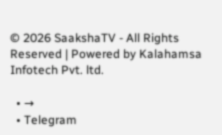© 2026 SaakshaTV - All Rights Reserved | Powered by Kalahamsa Infotech Pvt. ltd.

  • →
  • Telegram